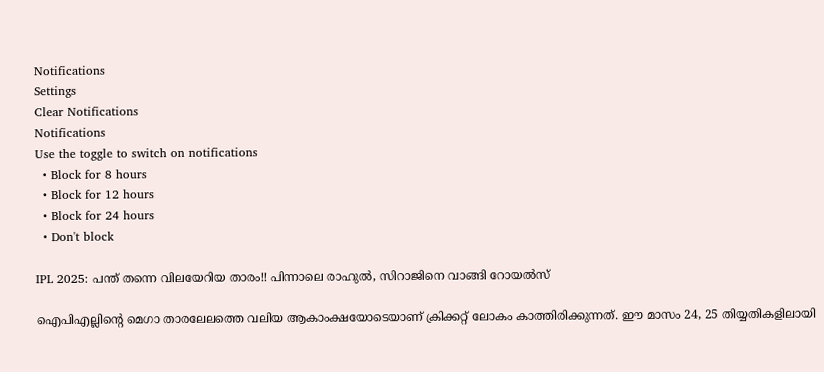Notifications
Settings
Clear Notifications
Notifications
Use the toggle to switch on notifications
  • Block for 8 hours
  • Block for 12 hours
  • Block for 24 hours
  • Don't block

IPL 2025: പന്ത് തന്നെ വിലയേറിയ താരം!! പിന്നാലെ രാഹുല്‍, സിറാജിനെ വാങ്ങി റോയല്‍സ്

ഐപിഎല്ലിന്റെ മെഗാ താരലേലത്തെ വലിയ ആകാംക്ഷയോടെയാണ് ക്രിക്കറ്റ് ലോകം കാത്തിരിക്കുന്നത്. ഈ മാസം 24, 25 തിയ്യതികളിലായി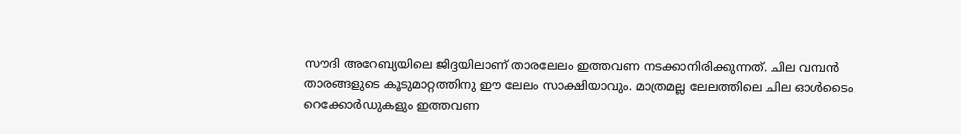സൗദി അറേബ്യയിലെ ജിദ്ദയിലാണ് താരലേലം ഇത്തവണ നടക്കാനിരിക്കുന്നത്. ചില വമ്പന്‍ താരങ്ങളുടെ കൂടുമാറ്റത്തിനു ഈ ലേലം സാക്ഷിയാവും. മാത്രമല്ല ലേലത്തിലെ ചില ഓള്‍ടൈം റെക്കോര്‍ഡുകളും ഇത്തവണ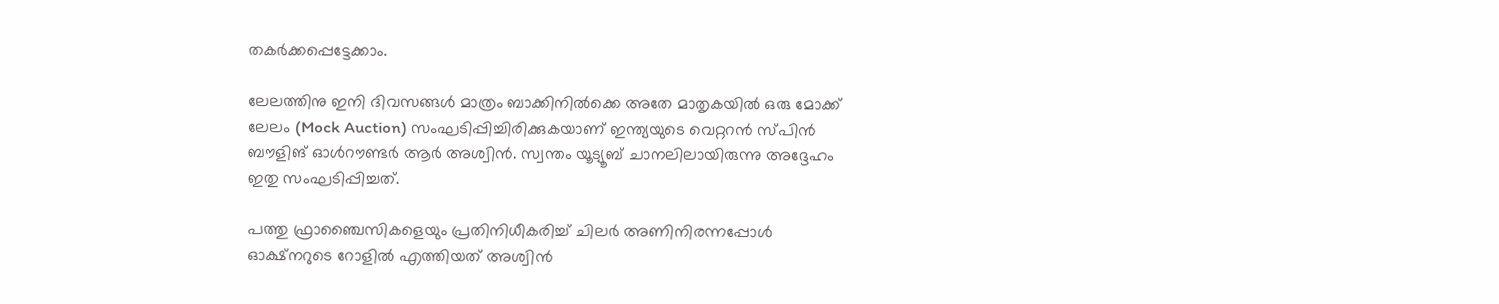തകര്‍ക്കപ്പെട്ടേക്കാം.

ലേലത്തിനു ഇനി ദിവസങ്ങള്‍ മാത്രം ബാക്കിനില്‍ക്കെ അതേ മാതൃകയില്‍ ഒരു മോക്ക് ലേലം (Mock Auction) സംഘടിപ്പിച്ചിരിക്കുകയാണ് ഇന്ത്യയുടെ വെറ്ററന്‍ സ്പിന്‍ ബൗളിങ് ഓള്‍റൗണ്ടര്‍ ആര്‍ അശ്വിന്‍. സ്വന്തം യൂട്യൂബ് ചാനലിലായിരുന്നു അദ്ദേഹം ഇതു സംഘടിപ്പിച്ചത്.

പത്തു ഫ്രാഞ്ചൈസികളെയും പ്രതിനിധീകരിച്ച് ചിലര്‍ അണിനിരന്നപ്പോള്‍ ഓക്ഷ്‌നറുടെ റോളില്‍ എത്തിയത് അശ്വിന്‍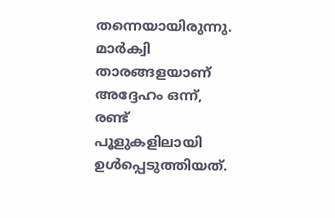തന്നെയായിരുന്നു. മാര്‍ക്വി താരങ്ങളയാണ് അദ്ദേഹം ഒന്ന്, രണ്ട് പൂളുകളിലായി ഉള്‍പ്പെടുത്തിയത്.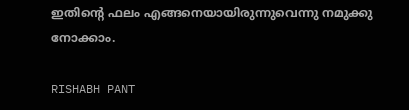ഇതിന്റെ ഫലം എങ്ങനെയായിരുന്നുവെന്നു നമുക്കു നോക്കാം.

RISHABH PANT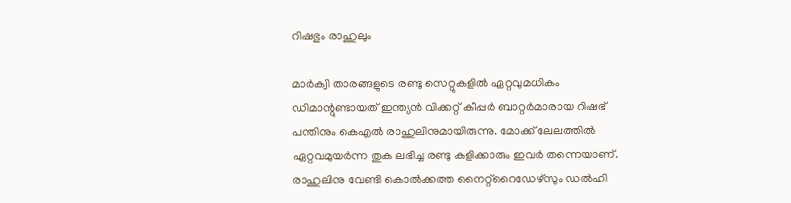റിഷഭും രാഹുലും

മാര്‍ക്വി താരങ്ങളുടെ രണ്ടു സെറ്റുകളില്‍ ഏറ്റവുമധികം ഡിമാന്റുണ്ടായത് ഇന്ത്യന്‍ വിക്കറ്റ് കീപ്പര്‍ ബാറ്റര്‍മാരായ റിഷഭ് പന്തിനും കെഎല്‍ രാഹുലിനുമായിരുന്നു. മോക്ക് ലേലത്തില്‍ ഏറ്റവമുയര്‍ന്ന തുക ലഭിച്ച രണ്ടു കളിക്കാരും ഇവര്‍ തന്നെയാണ്. രാഹുലിനു വേണ്ടി കൊല്‍ക്കത്ത നൈറ്റ്‌റൈഡേഴ്‌സും ഡല്‍ഹി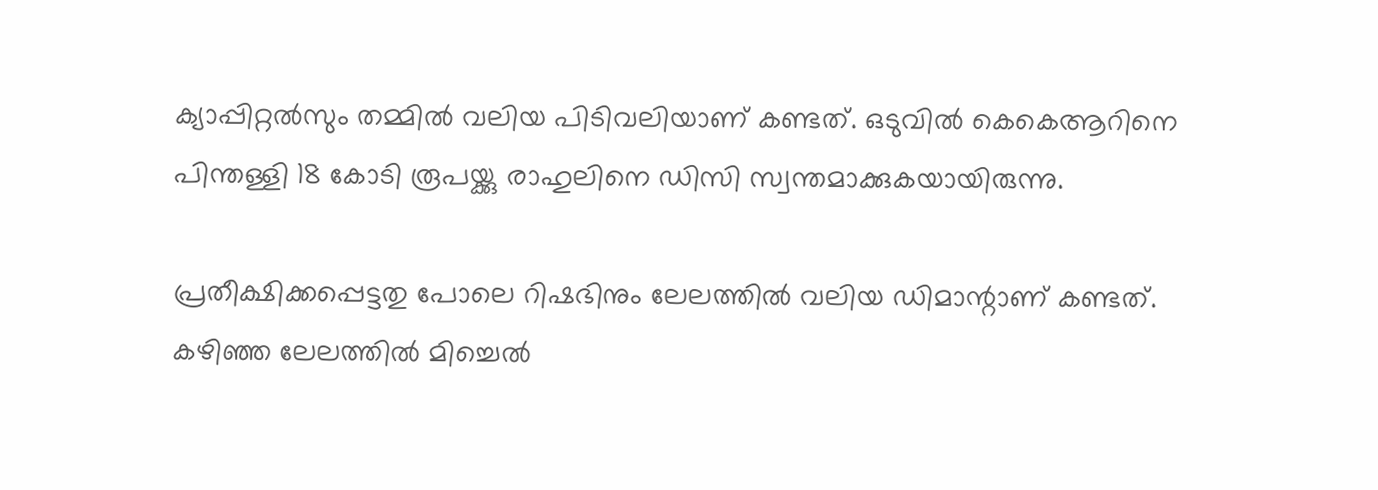ക്യാപ്പിറ്റല്‍സും തമ്മില്‍ വലിയ പിടിവലിയാണ് കണ്ടത്. ഒടുവില്‍ കെകെആറിനെ പിന്തള്ളി 18 കോടി രൂപയ്ക്കു രാഹുലിനെ ഡിസി സ്വന്തമാക്കുകയായിരുന്നു.

പ്രതീക്ഷിക്കപ്പെട്ടതു പോലെ റിഷഭിനും ലേലത്തില്‍ വലിയ ഡിമാന്റാണ് കണ്ടത്. കഴിഞ്ഞ ലേലത്തില്‍ മിച്ചെല്‍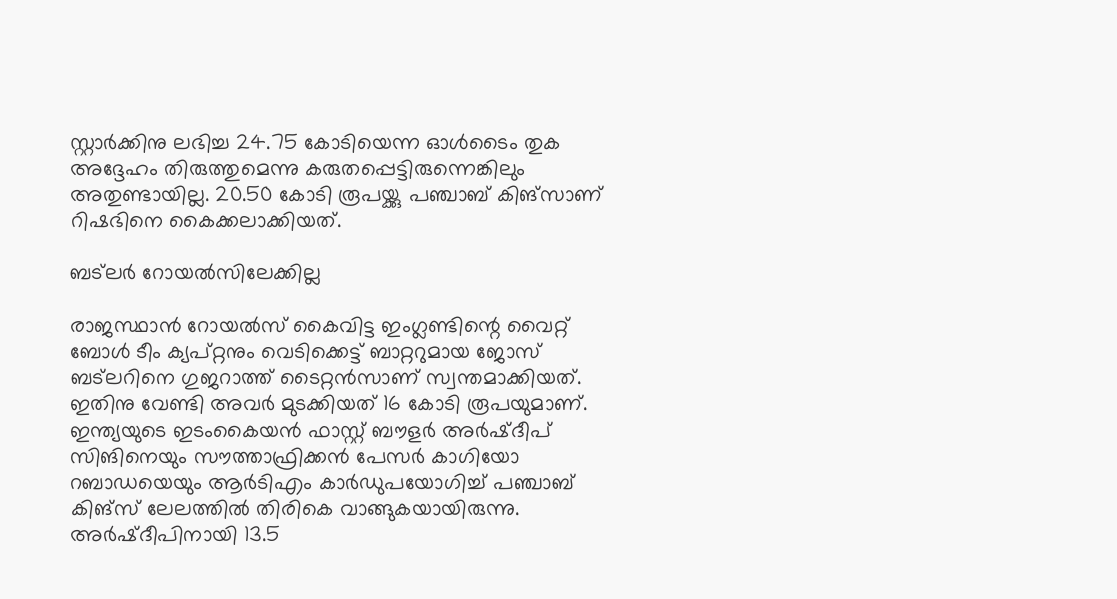സ്റ്റാര്‍ക്കിനു ലഭിച്ച 24.75 കോടിയെന്ന ഓള്‍ടൈം തുക അദ്ദേഹം തിരുത്തുമെന്നു കരുതപ്പെട്ടിരുന്നെങ്കിലും അതുണ്ടായില്ല. 20.50 കോടി രൂപയ്ക്കു പഞ്ചാബ് കിങ്‌സാണ് റിഷഭിനെ കൈക്കലാക്കിയത്.

ബട്‌ലര്‍ റോയല്‍സിലേക്കില്ല

രാജസ്ഥാന്‍ റോയല്‍സ് കൈവിട്ട ഇംഗ്ലണ്ടിന്റെ വൈറ്റ് ബോള്‍ ടീം ക്യപ്റ്റനും വെടിക്കെട്ട് ബാറ്ററുമായ ജോസ് ബട്‌ലറിനെ ഗുജറാത്ത് ടൈറ്റന്‍സാണ് സ്വന്തമാക്കിയത്. ഇതിനു വേണ്ടി അവര്‍ മുടക്കിയത് 16 കോടി രൂപയുമാണ്. ഇന്ത്യയുടെ ഇടംകൈയന്‍ ഫാസ്റ്റ് ബൗളര്‍ അര്‍ഷ്ദീപ് സിങിനെയും സൗത്താഫ്രിക്കന്‍ പേസര്‍ കാഗിയോ റബാഡയെയും ആര്‍ടിഎം കാര്‍ഡുപയോഗിച്ച് പഞ്ചാബ് കിങ്‌സ് ലേലത്തില്‍ തിരികെ വാങ്ങുകയായിരുന്നു. അര്‍ഷ്ദീപിനായി 13.5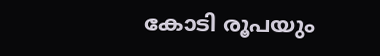കോടി രൂപയും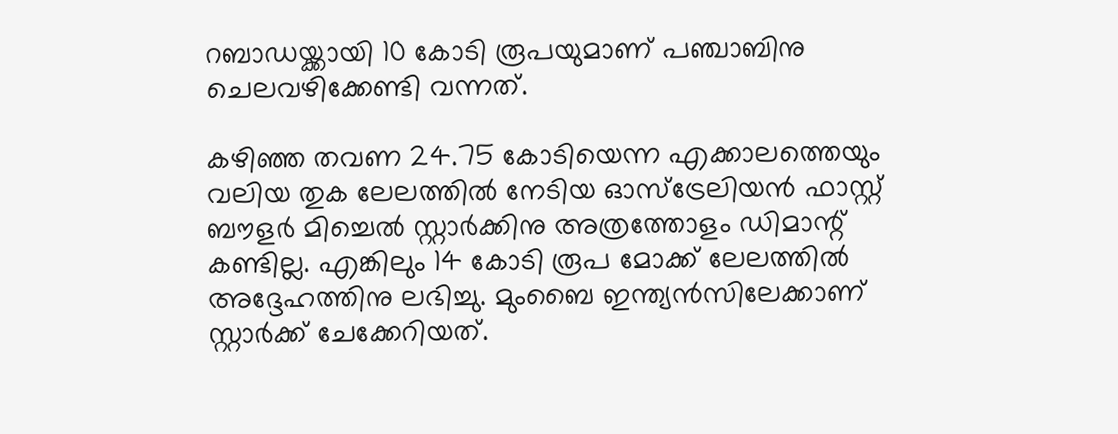റബാഡയ്ക്കായി 10 കോടി രൂപയുമാണ് പഞ്ചാബിനു ചെലവഴിക്കേണ്ടി വന്നത്.

കഴിഞ്ഞ തവണ 24.75 കോടിയെന്ന എക്കാലത്തെയും വലിയ തുക ലേലത്തില്‍ നേടിയ ഓസ്‌ട്രേലിയന്‍ ഫാസ്റ്റ് ബൗളര്‍ മിച്ചെല്‍ സ്റ്റാര്‍ക്കിനു അത്രത്തോളം ഡിമാന്റ് കണ്ടില്ല. എങ്കിലും 14 കോടി രൂപ മോക്ക് ലേലത്തില്‍ അദ്ദേഹത്തിനു ലഭിച്ചു. മുംബൈ ഇന്ത്യന്‍സിലേക്കാണ് സ്റ്റാര്‍ക്ക് ചേക്കേറിയത്.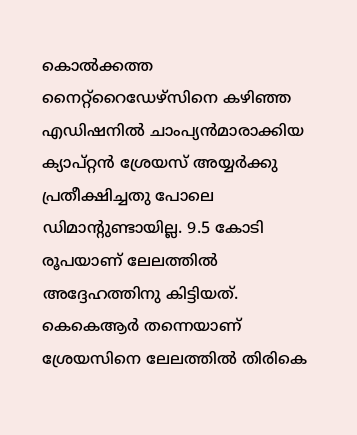കൊല്‍ക്കത്ത നൈറ്റ്‌റൈഡേഴ്‌സിനെ കഴിഞ്ഞ എഡിഷനില്‍ ചാംപ്യന്‍മാരാക്കിയ ക്യാപ്റ്റന്‍ ശ്രേയസ് അയ്യര്‍ക്കു പ്രതീക്ഷിച്ചതു പോലെ ഡിമാന്റുണ്ടായില്ല. 9.5 കോടി രൂപയാണ് ലേലത്തില്‍ അദ്ദേഹത്തിനു കിട്ടിയത്. കെകെആര്‍ തന്നെയാണ് ശ്രേയസിനെ ലേലത്തില്‍ തിരികെ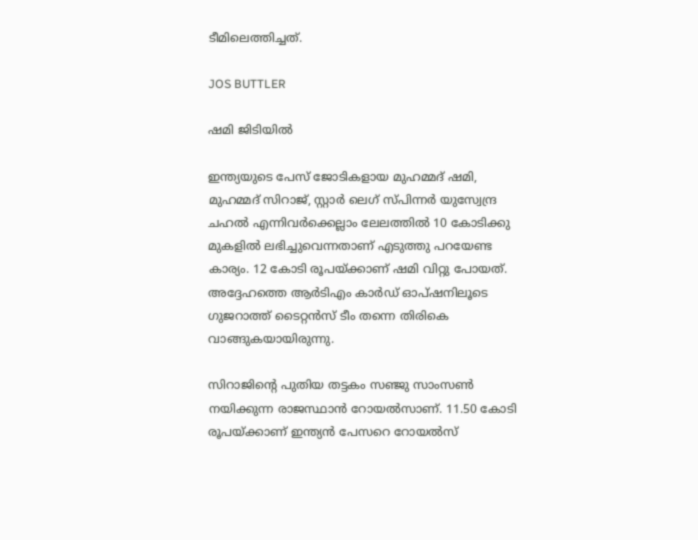ടീമിലെത്തിച്ചത്.

JOS BUTTLER

ഷമി ജിടിയില്‍

ഇന്ത്യയുടെ പേസ് ജോടികളായ മുഹമ്മദ് ഷമി, മുഹമ്മദ് സിറാജ്, സ്റ്റാര്‍ ലെഗ് സ്പിന്നര്‍ യുസ്വേന്ദ്ര ചഹല്‍ എന്നിവര്‍ക്കെല്ലാം ലേലത്തില്‍ 10 കോടിക്കു മുകളില്‍ ലഭിച്ചുവെന്നതാണ് എടുത്തു പറയേണ്ട കാര്യം. 12 കോടി രൂപയ്ക്കാണ് ഷമി വിറ്റു പോയത്. അദ്ദേഹത്തെ ആര്‍ടിഎം കാര്‍ഡ് ഓപ്ഷനിലൂടെ ഗുജറാത്ത് ടൈറ്റന്‍സ് ടീം തന്നെ തിരികെ വാങ്ങുകയായിരുന്നു.

സിറാജിന്റെ പുതിയ തട്ടകം സഞ്ജു സാംസണ്‍ നയിക്കുന്ന രാജസ്ഥാന്‍ റോയല്‍സാണ്. 11.50 കോടി രൂപയ്ക്കാണ് ഇന്ത്യന്‍ പേസറെ റോയല്‍സ്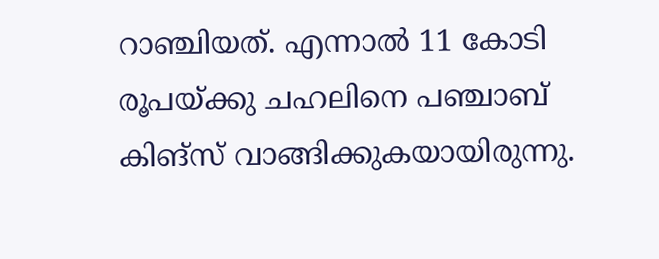റാഞ്ചിയത്. എന്നാല്‍ 11 കോടി രൂപയ്ക്കു ചഹലിനെ പഞ്ചാബ് കിങ്‌സ് വാങ്ങിക്കുകയായിരുന്നു.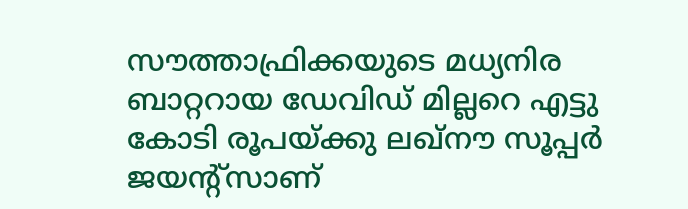സൗത്താഫ്രിക്കയുടെ മധ്യനിര ബാറ്ററായ ഡേവിഡ് മില്ലറെ എട്ടു കോടി രൂപയ്ക്കു ലഖ്‌നൗ സൂപ്പര്‍ ജയന്റ്‌സാണ്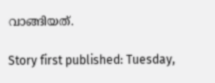വാങ്ങിയത്.

Story first published: Tuesday,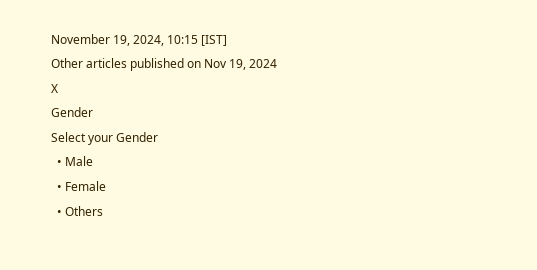November 19, 2024, 10:15 [IST]
Other articles published on Nov 19, 2024
X
Gender
Select your Gender
  • Male
  • Female
  • Others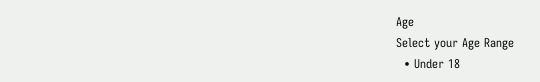Age
Select your Age Range
  • Under 18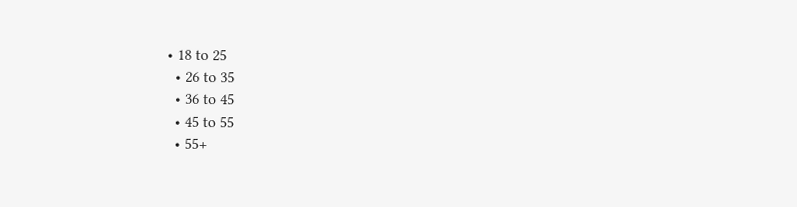• 18 to 25
  • 26 to 35
  • 36 to 45
  • 45 to 55
  • 55+